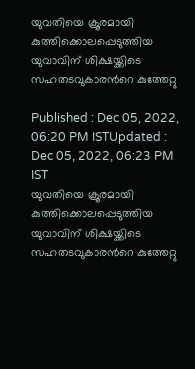യുവതിയെ ക്രൂരമായി കുത്തിക്കൊലപ്പെടുത്തിയ യുവാവിന് ശിക്ഷയ്ക്കിടെ സഹതടവുകാരന്‍റെ കുത്തേറ്റു

Published : Dec 05, 2022, 06:20 PM ISTUpdated : Dec 05, 2022, 06:23 PM IST
യുവതിയെ ക്രൂരമായി കുത്തിക്കൊലപ്പെടുത്തിയ യുവാവിന് ശിക്ഷയ്ക്കിടെ സഹതടവുകാരന്‍റെ കുത്തേറ്റു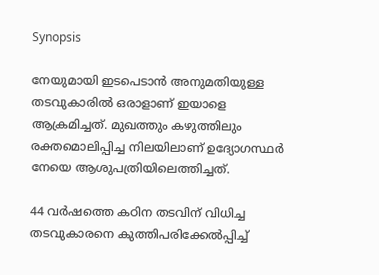Synopsis

നേയുമായി ഇടപെടാന്‍ അനുമതിയുള്ള തടവുകാരില്‍ ഒരാളാണ് ഇയാളെ ആക്രമിച്ചത്. മുഖത്തും കഴുത്തിലും രക്തമൊലിപ്പിച്ച നിലയിലാണ് ഉദ്യോഗസ്ഥര്‍ നേയെ ആശുപത്രിയിലെത്തിച്ചത്.

44 വര്‍ഷത്തെ കഠിന തടവിന് വിധിച്ച തടവുകാരനെ കുത്തിപരിക്കേല്‍പ്പിച്ച്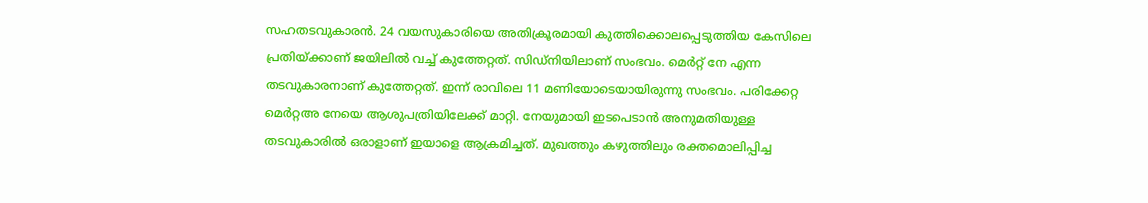സഹതടവുകാരന്‍. 24 വയസുകാരിയെ അതിക്രൂരമായി കുത്തിക്കൊലപ്പെടുത്തിയ കേസിലെ പ്രതിയ്ക്കാണ് ജയിലില്‍ വച്ച് കുത്തേറ്റത്. സിഡ്നിയിലാണ് സംഭവം. മെര്‍റ്റ് നേ എന്ന തടവുകാരനാണ് കുത്തേറ്റത്. ഇന്ന് രാവിലെ 11 മണിയോടെയായിരുന്നു സംഭവം. പരിക്കേറ്റ മെര്‍റ്റഅ നേയെ ആശുപത്രിയിലേക്ക് മാറ്റി. നേയുമായി ഇടപെടാന്‍ അനുമതിയുള്ള തടവുകാരില്‍ ഒരാളാണ് ഇയാളെ ആക്രമിച്ചത്. മുഖത്തും കഴുത്തിലും രക്തമൊലിപ്പിച്ച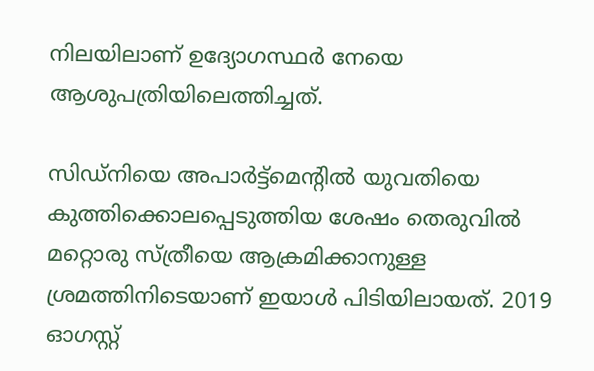നിലയിലാണ് ഉദ്യോഗസ്ഥര്‍ നേയെ ആശുപത്രിയിലെത്തിച്ചത്.

സിഡ്നിയെ അപാര്‍ട്ട്മെന്‍റില്‍ യുവതിയെ കുത്തിക്കൊലപ്പെടുത്തിയ ശേഷം തെരുവില്‍ മറ്റൊരു സ്ത്രീയെ ആക്രമിക്കാനുള്ള ശ്രമത്തിനിടെയാണ് ഇയാള്‍ പിടിയിലായത്. 2019 ഓഗസ്റ്റ്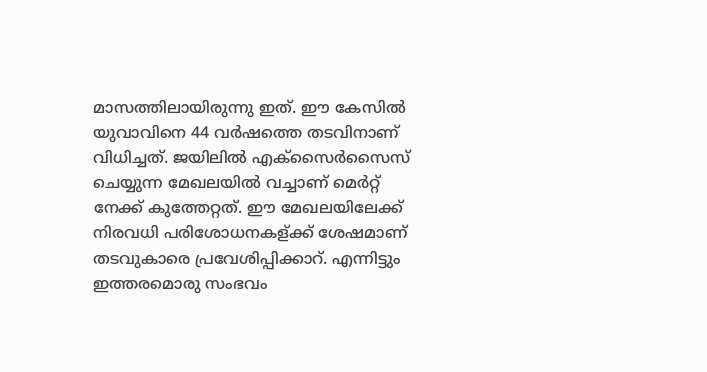മാസത്തിലായിരുന്നു ഇത്. ഈ കേസില്‍ യുവാവിനെ 44 വര്‍ഷത്തെ തടവിനാണ് വിധിച്ചത്. ജയിലില്‍ എക്സൈര്‍സൈസ് ചെയ്യുന്ന മേഖലയില്‍ വച്ചാണ് മെര്‍റ്റ് നേക്ക് കുത്തേറ്റത്. ഈ മേഖലയിലേക്ക് നിരവധി പരിശോധനകള‍്‍ക്ക് ശേഷമാണ് തടവുകാരെ പ്രവേശിപ്പിക്കാറ്. എന്നിട്ടും ഇത്തരമൊരു സംഭവം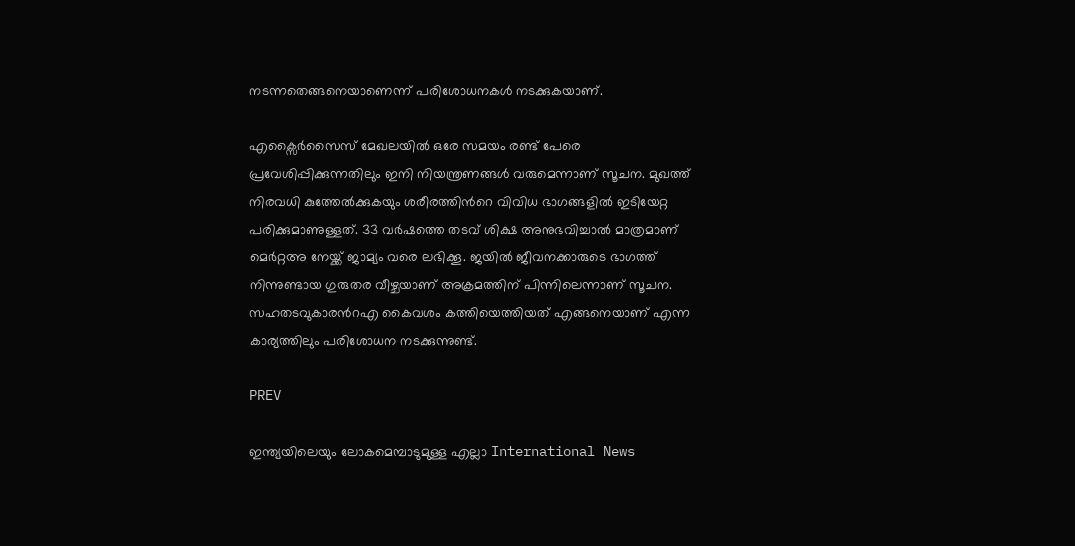നടന്നതെങ്ങനെയാണെന്ന് പരിശോധനകള്‍ നടക്കുകയാണ്.

എക്സൈര്‍സൈസ് മേഖലയില്‍ ഒരേ സമയം രണ്ട് പേരെ പ്രവേശിപ്പിക്കുന്നതിലും ഇനി നിയന്ത്രണങ്ങള്‍ വരുമെന്നാണ് സൂചന. മുഖത്ത് നിരവധി കുത്തേല്‍ക്കുകയും ശരീരത്തിന്‍റെ വിവിധ ഭാഗങ്ങളില്‍ ഇടിയേറ്റ പരിക്കുമാണുള്ളത്. 33 വര്‍ഷത്തെ തടവ് ശിക്ഷ അനുഭവിച്ചാല്‍ മാത്രമാണ് മെര്‍റ്റഅ നേയ്ക്ക് ജാമ്യം വരെ ലഭിക്കൂ. ജയില്‍ ജീവനക്കാരുടെ ഭാഗത്ത് നിന്നുണ്ടായ ഗുരുതര വീഴ്ചയാണ് അക്രമത്തിന് പിന്നിലെന്നാണ് സൂചന. സഹതടവുകാരന്‍റഎ കൈവശം കത്തിയെത്തിയത് എങ്ങനെയാണ് എന്ന കാര്യത്തിലും പരിശോധന നടക്കുന്നുണ്ട്.

PREV

ഇന്ത്യയിലെയും ലോകമെമ്പാടുമുള്ള എല്ലാ International News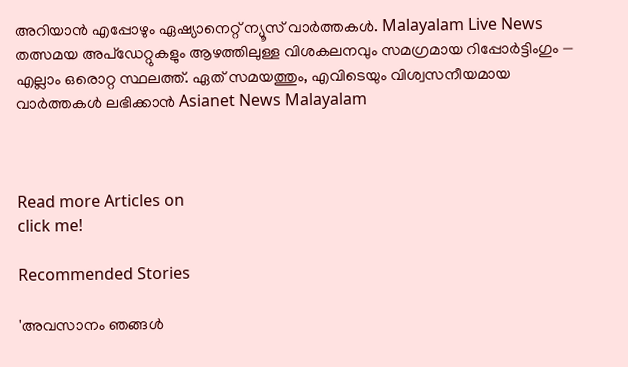അറിയാൻ എപ്പോഴും ഏഷ്യാനെറ്റ് ന്യൂസ് വാർത്തകൾ. Malayalam Live News  തത്സമയ അപ്‌ഡേറ്റുകളും ആഴത്തിലുള്ള വിശകലനവും സമഗ്രമായ റിപ്പോർട്ടിംഗും — എല്ലാം ഒരൊറ്റ സ്ഥലത്ത്. ഏത് സമയത്തും, എവിടെയും വിശ്വസനീയമായ വാർത്തകൾ ലഭിക്കാൻ Asianet News Malayalam



Read more Articles on
click me!

Recommended Stories

'അവസാനം ഞങ്ങൾ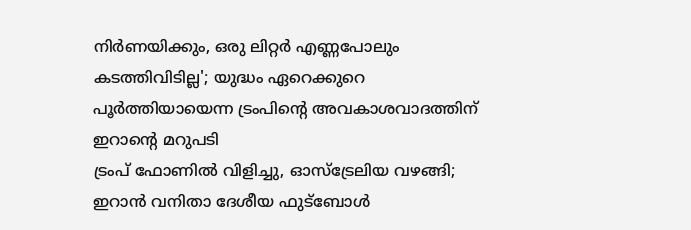നിർണയിക്കും, ഒരു ലിറ്റർ എണ്ണപോലും കടത്തിവിടില്ല'; യുദ്ധം ഏറെക്കുറെ പൂർത്തിയായെന്ന ട്രംപിന്‍റെ അവകാശവാദത്തിന് ഇറാന്‍റെ മറുപടി
ട്രംപ് ഫോണിൽ വിളിച്ചു, ഓസ്ട്രേലിയ വഴങ്ങി; ഇറാൻ വനിതാ ദേശീയ ഫുട്ബോൾ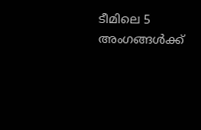ടീമിലെ 5 അംഗങ്ങൾക്ക്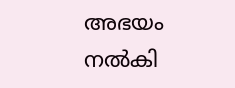അഭയം നൽകി